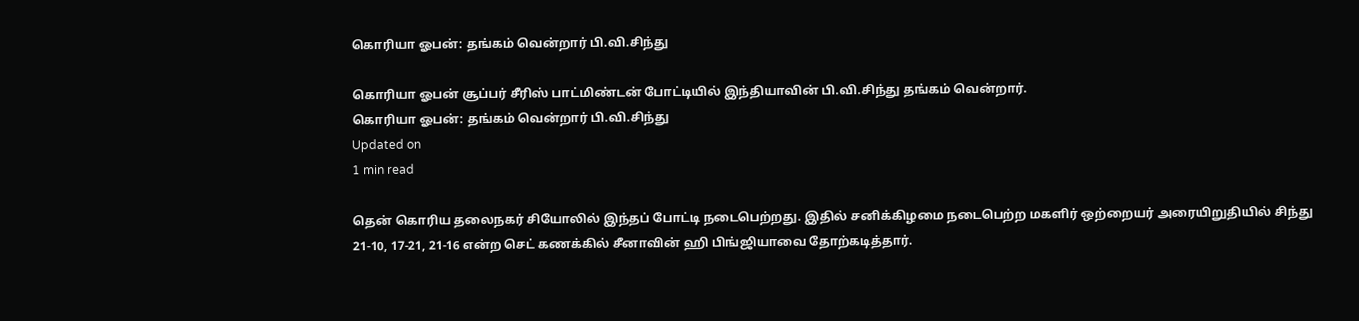கொரியா ஓபன்: தங்கம் வென்றார் பி.வி.சிந்து

கொரியா ஓபன் சூப்பர் சீரிஸ் பாட்மிண்டன் போட்டியில் இந்தியாவின் பி.வி.சிந்து தங்கம் வென்றார்.
கொரியா ஓபன்: தங்கம் வென்றார் பி.வி.சிந்து
Updated on
1 min read

தென் கொரிய தலைநகர் சியோலில் இந்தப் போட்டி நடைபெற்றது. இதில் சனிக்கிழமை நடைபெற்ற மகளிர் ஒற்றையர் அரையிறுதியில் சிந்து 21-10, 17-21, 21-16 என்ற செட் கணக்கில் சீனாவின் ஹி பிங்ஜியாவை தோற்கடித்தார்.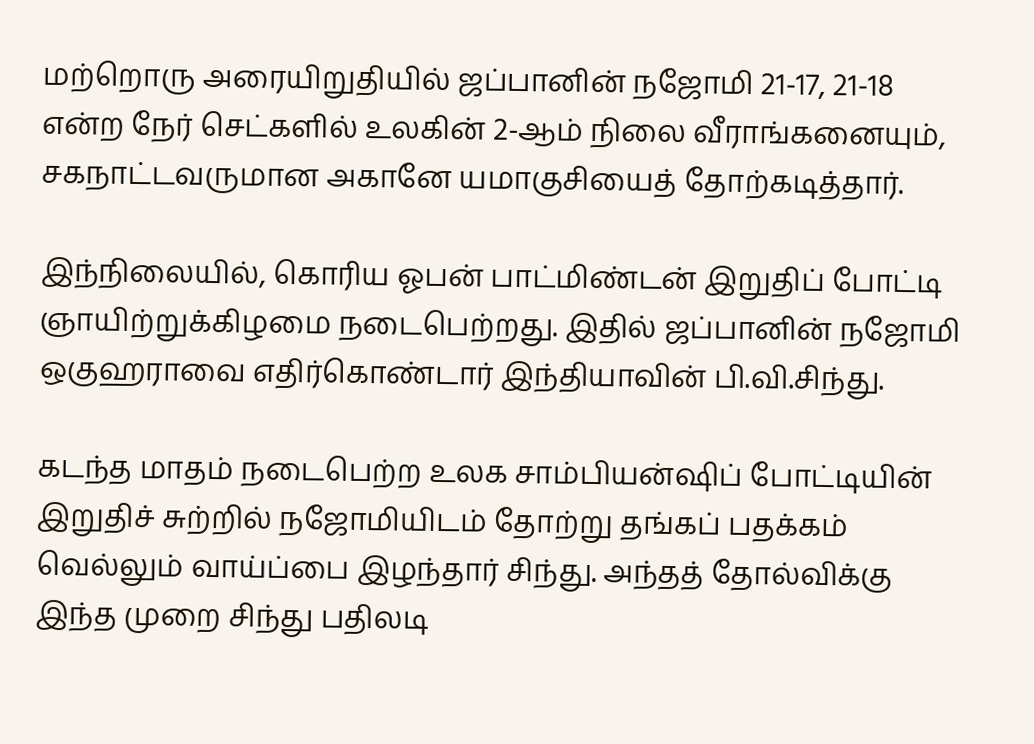மற்றொரு அரையிறுதியில் ஜப்பானின் நஜோமி 21-17, 21-18 என்ற நேர் செட்களில் உலகின் 2-ஆம் நிலை வீராங்கனையும், சகநாட்டவருமான அகானே யமாகுசியைத் தோற்கடித்தார்.

இந்நிலையில், கொரிய ஓபன் பாட்மிண்டன் இறுதிப் போட்டி ஞாயிற்றுக்கிழமை நடைபெற்றது. இதில் ஜப்பானின் நஜோமி ஒகுஹராவை எதிர்கொண்டார் இந்தியாவின் பி.வி.சிந்து.

கடந்த மாதம் நடைபெற்ற உலக சாம்பியன்ஷிப் போட்டியின் இறுதிச் சுற்றில் நஜோமியிடம் தோற்று தங்கப் பதக்கம் வெல்லும் வாய்ப்பை இழந்தார் சிந்து. அந்தத் தோல்விக்கு இந்த முறை சிந்து பதிலடி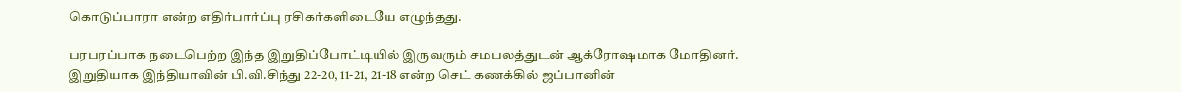கொடுப்பாரா என்ற எதிர்பார்ப்பு ரசிகர்களிடையே எழுந்தது.

பரபரப்பாக நடைபெற்ற இந்த இறுதிப்போட்டியில் இருவரும் சமபலத்துடன் ஆக்ரோஷமாக மோதினர். இறுதியாக இந்தியாவின் பி.வி.சிந்து 22-20, 11-21, 21-18 என்ற செட் கணக்கில் ஜப்பானின்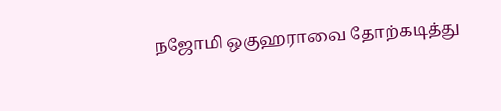நஜோமி ஒகுஹராவை தோற்கடித்து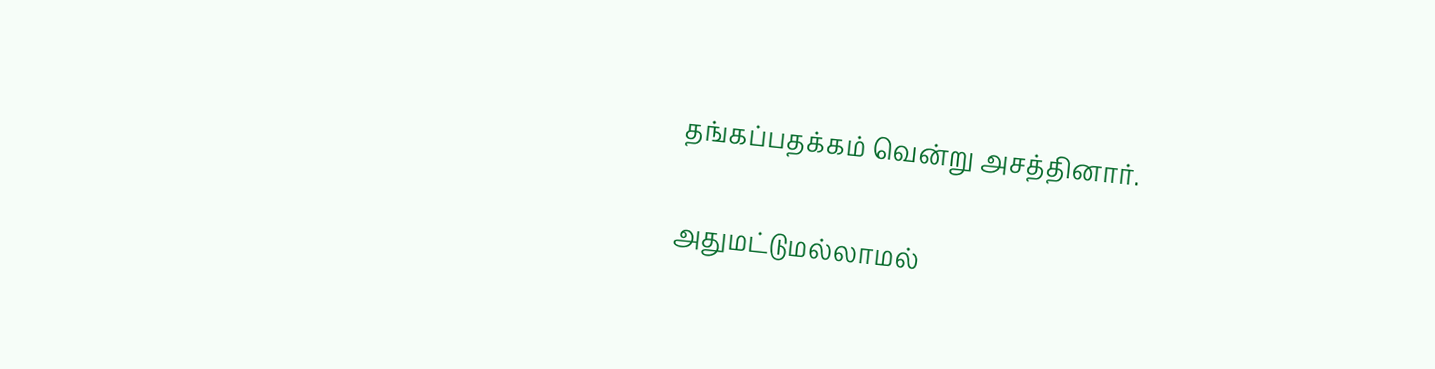தங்கப்பதக்கம் வென்று அசத்தினார்.

அதுமட்டுமல்லாமல்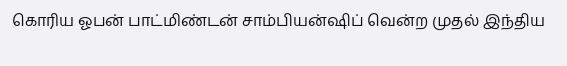கொரிய ஓபன் பாட்மிண்டன் சாம்பியன்ஷிப் வென்ற முதல் இந்திய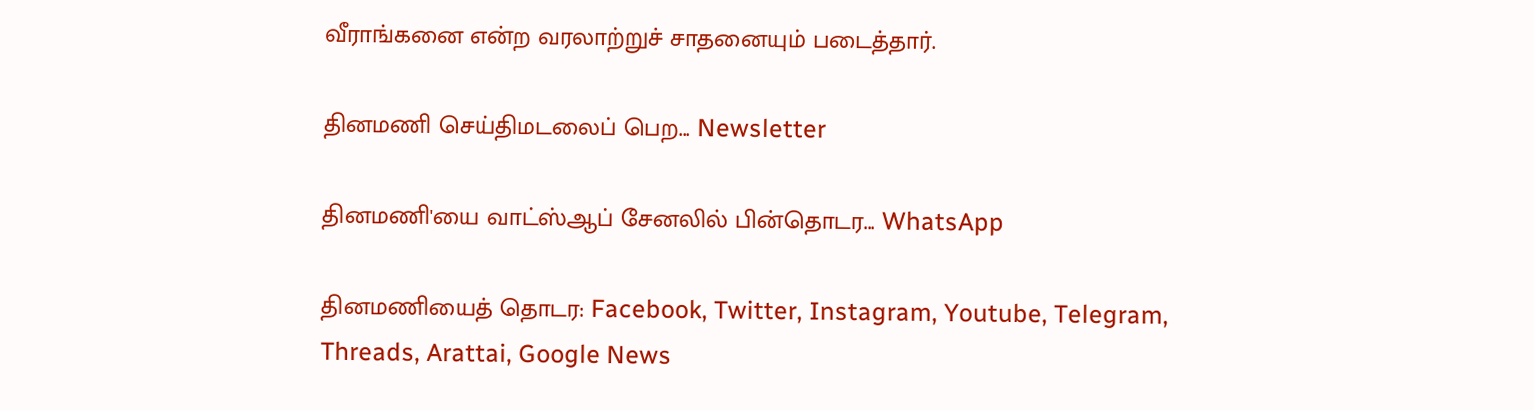வீராங்கனை என்ற வரலாற்றுச் சாதனையும் படைத்தார்.

தினமணி செய்திமடலைப் பெற... Newsletter

தினமணி'யை வாட்ஸ்ஆப் சேனலில் பின்தொடர... WhatsApp

தினமணியைத் தொடர: Facebook, Twitter, Instagram, Youtube, Telegram, Threads, Arattai, Google News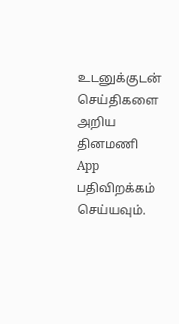உடனுக்குடன் செய்திகளை அறிய தினமணி App பதிவிறக்கம் செய்யவும்.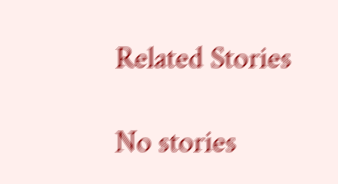Related Stories

No stories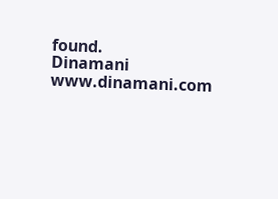found.
Dinamani
www.dinamani.com